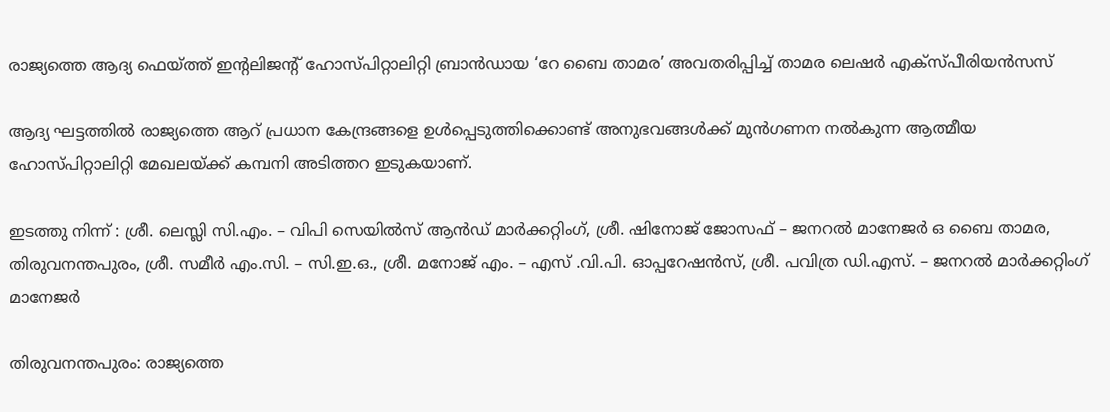രാജ്യത്തെ ആദ്യ ഫെയ്ത്ത് ഇന്‍റലിജന്‍റ് ഹോസ്പിറ്റാലിറ്റി ബ്രാന്‍ഡായ ‘റേ ബൈ താമര’ അവതരിപ്പിച്ച് താമര ലെഷര്‍ എക്സ്പീരിയന്‍സസ്

ആദ്യ ഘട്ടത്തില്‍ രാജ്യത്തെ ആറ് പ്രധാന കേന്ദ്രങ്ങളെ ഉള്‍പ്പെടുത്തിക്കൊണ്ട് അനുഭവങ്ങള്‍ക്ക് മുന്‍ഗണന നല്‍കുന്ന ആത്മീയ ഹോസ്പിറ്റാലിറ്റി മേഖലയ്ക്ക് കമ്പനി അടിത്തറ ഇടുകയാണ്.

ഇടത്തു നിന്ന് : ശ്രീ. ലെസ്ലി സി.എം. – വിപി സെയിൽസ് ആൻഡ് മാർക്കറ്റിംഗ്, ശ്രീ. ഷിനോജ് ജോസഫ് – ജനറൽ മാനേജർ ഒ ബൈ താമര, തിരുവനന്തപുരം, ശ്രീ. സമീർ എം.സി. – സി.ഇ.ഒ., ശ്രീ. മനോജ് എം. – എസ് .വി.പി. ഓപ്പറേഷൻസ്, ശ്രീ. പവിത്ര ഡി.എസ്. – ജനറൽ മാർക്കറ്റിംഗ് മാനേജർ

തിരുവനന്തപുരം: രാജ്യത്തെ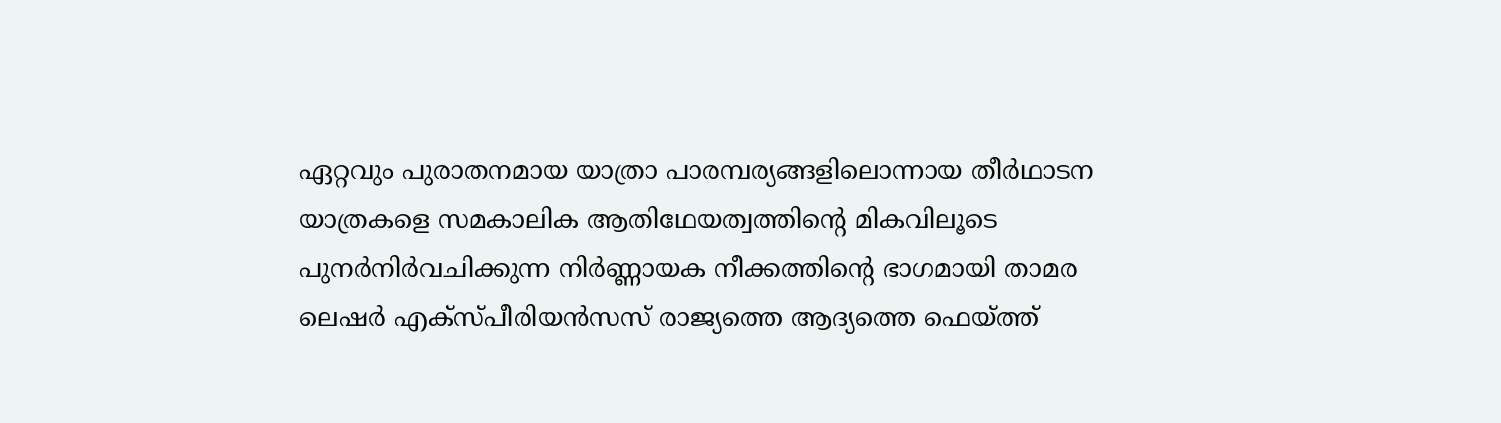ഏറ്റവും പുരാതനമായ യാത്രാ പാരമ്പര്യങ്ങളിലൊന്നായ തീര്‍ഥാടന യാത്രകളെ സമകാലിക ആതിഥേയത്വത്തിന്‍റെ മികവിലൂടെ പുനര്‍നിര്‍വചിക്കുന്ന നിര്‍ണ്ണായക നീക്കത്തിന്‍റെ ഭാഗമായി താമര ലെഷര്‍ എക്സ്പീരിയന്‍സസ് രാജ്യത്തെ ആദ്യത്തെ ഫെയ്ത്ത്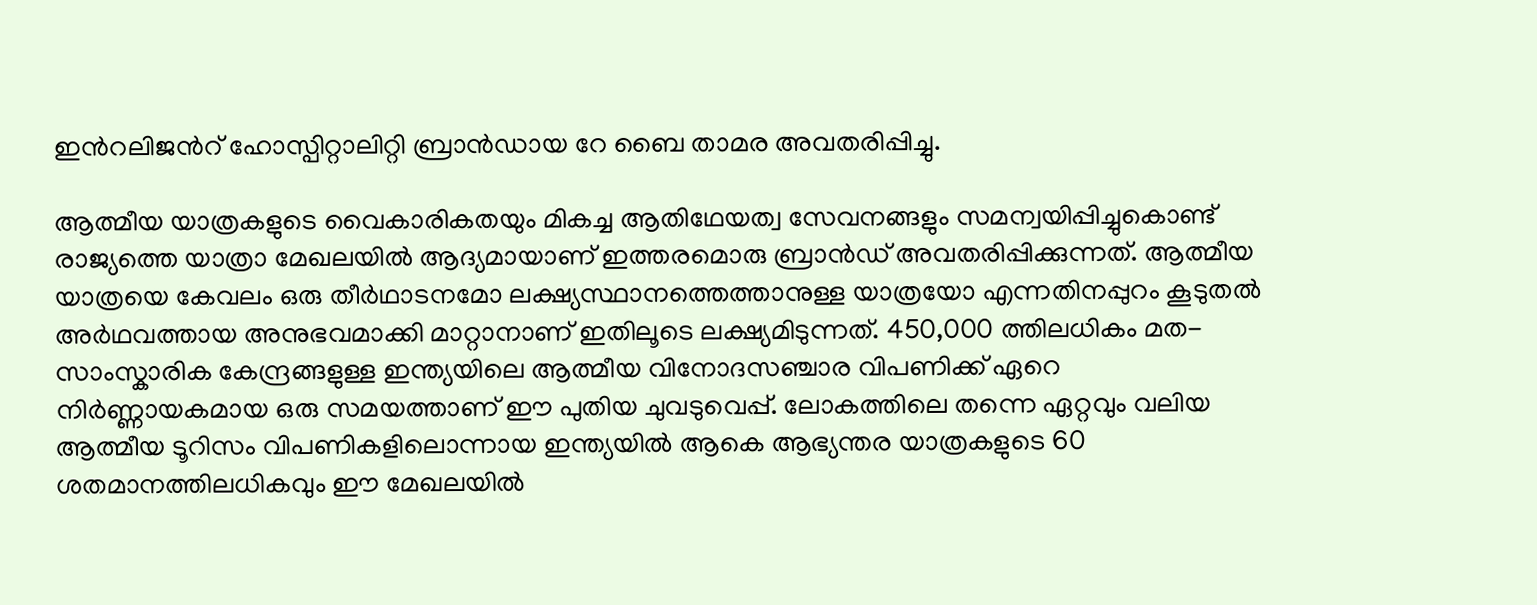ഇന്‍റലിജന്‍റ് ഹോസ്പിറ്റാലിറ്റി ബ്രാന്‍ഡായ റേ ബൈ താമര അവതരിപ്പിച്ചു.

ആത്മീയ യാത്രകളുടെ വൈകാരികതയും മികച്ച ആതിഥേയത്വ സേവനങ്ങളും സമന്വയിപ്പിച്ചുകൊണ്ട് രാജ്യത്തെ യാത്രാ മേഖലയില്‍ ആദ്യമായാണ് ഇത്തരമൊരു ബ്രാന്‍ഡ് അവതരിപ്പിക്കുന്നത്. ആത്മീയ യാത്രയെ കേവലം ഒരു തീര്‍ഥാടനമോ ലക്ഷ്യസ്ഥാനത്തെത്താനുള്ള യാത്രയോ എന്നതിനപ്പുറം കൂടുതല്‍ അര്‍ഥവത്തായ അനുഭവമാക്കി മാറ്റാനാണ് ഇതിലൂടെ ലക്ഷ്യമിടുന്നത്. 450,000 ത്തിലധികം മത-സാംസ്കാരിക കേന്ദ്രങ്ങളുള്ള ഇന്ത്യയിലെ ആത്മീയ വിനോദസഞ്ചാര വിപണിക്ക് ഏറെ നിര്‍ണ്ണായകമായ ഒരു സമയത്താണ് ഈ പുതിയ ചുവടുവെപ്പ്. ലോകത്തിലെ തന്നെ ഏറ്റവും വലിയ ആത്മീയ ടൂറിസം വിപണികളിലൊന്നായ ഇന്ത്യയില്‍ ആകെ ആഭ്യന്തര യാത്രകളുടെ 60 ശതമാനത്തിലധികവും ഈ മേഖലയില്‍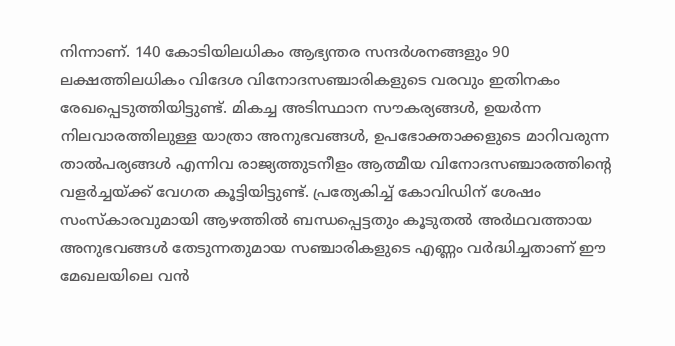നിന്നാണ്. 140 കോടിയിലധികം ആഭ്യന്തര സന്ദര്‍ശനങ്ങളും 90 ലക്ഷത്തിലധികം വിദേശ വിനോദസഞ്ചാരികളുടെ വരവും ഇതിനകം രേഖപ്പെടുത്തിയിട്ടുണ്ട്. മികച്ച അടിസ്ഥാന സൗകര്യങ്ങള്‍, ഉയര്‍ന്ന നിലവാരത്തിലുള്ള യാത്രാ അനുഭവങ്ങള്‍, ഉപഭോക്താക്കളുടെ മാറിവരുന്ന താല്‍പര്യങ്ങള്‍ എന്നിവ രാജ്യത്തുടനീളം ആത്മീയ വിനോദസഞ്ചാരത്തിന്‍റെ വളര്‍ച്ചയ്ക്ക് വേഗത കൂട്ടിയിട്ടുണ്ട്. പ്രത്യേകിച്ച് കോവിഡിന് ശേഷം സംസ്കാരവുമായി ആഴത്തില്‍ ബന്ധപ്പെട്ടതും കൂടുതല്‍ അര്‍ഥവത്തായ അനുഭവങ്ങള്‍ തേടുന്നതുമായ സഞ്ചാരികളുടെ എണ്ണം വര്‍ദ്ധിച്ചതാണ് ഈ മേഖലയിലെ വന്‍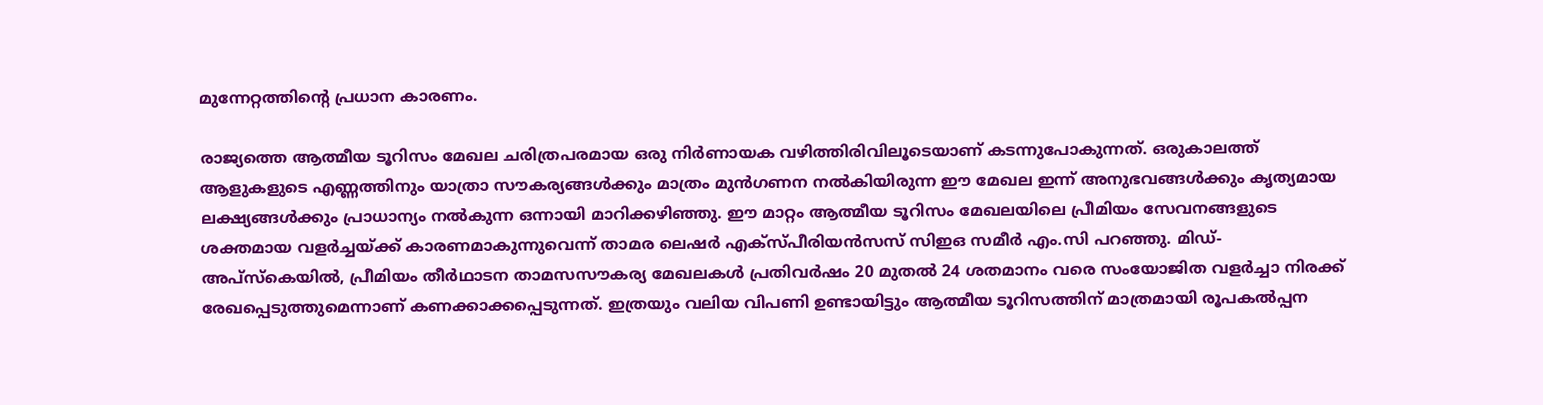മുന്നേറ്റത്തിന്‍റെ പ്രധാന കാരണം.

രാജ്യത്തെ ആത്മീയ ടൂറിസം മേഖല ചരിത്രപരമായ ഒരു നിര്‍ണായക വഴിത്തിരിവിലൂടെയാണ് കടന്നുപോകുന്നത്. ഒരുകാലത്ത് ആളുകളുടെ എണ്ണത്തിനും യാത്രാ സൗകര്യങ്ങള്‍ക്കും മാത്രം മുന്‍ഗണന നല്‍കിയിരുന്ന ഈ മേഖല ഇന്ന് അനുഭവങ്ങള്‍ക്കും കൃത്യമായ ലക്ഷ്യങ്ങള്‍ക്കും പ്രാധാന്യം നല്‍കുന്ന ഒന്നായി മാറിക്കഴിഞ്ഞു. ഈ മാറ്റം ആത്മീയ ടൂറിസം മേഖലയിലെ പ്രീമിയം സേവനങ്ങളുടെ ശക്തമായ വളര്‍ച്ചയ്ക്ക് കാരണമാകുന്നുവെന്ന് താമര ലെഷര്‍ എക്സ്പീരിയന്‍സസ് സിഇഒ സമീര്‍ എം.സി പറഞ്ഞു. മിഡ്-അപ്സ്കെയില്‍, പ്രീമിയം തീര്‍ഥാടന താമസസൗകര്യ മേഖലകള്‍ പ്രതിവര്‍ഷം 20 മുതല്‍ 24 ശതമാനം വരെ സംയോജിത വളര്‍ച്ചാ നിരക്ക് രേഖപ്പെടുത്തുമെന്നാണ് കണക്കാക്കപ്പെടുന്നത്. ഇത്രയും വലിയ വിപണി ഉണ്ടായിട്ടും ആത്മീയ ടൂറിസത്തിന് മാത്രമായി രൂപകല്‍പ്പന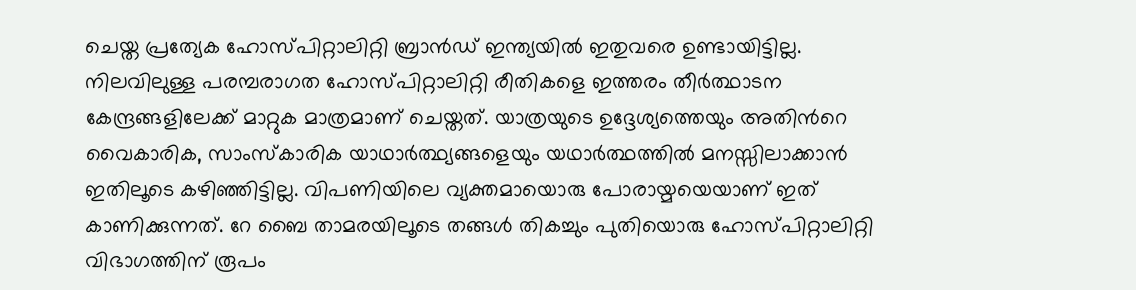ചെയ്ത പ്രത്യേക ഹോസ്പിറ്റാലിറ്റി ബ്രാന്‍ഡ് ഇന്ത്യയില്‍ ഇതുവരെ ഉണ്ടായിട്ടില്ല. നിലവിലുള്ള പരമ്പരാഗത ഹോസ്പിറ്റാലിറ്റി രീതികളെ ഇത്തരം തീര്‍ത്ഥാടന കേന്ദ്രങ്ങളിലേക്ക് മാറ്റുക മാത്രമാണ് ചെയ്തത്. യാത്രയുടെ ഉദ്ദേശ്യത്തെയും അതിന്‍റെ വൈകാരിക, സാംസ്കാരിക യാഥാര്‍ത്ഥ്യങ്ങളെയും യഥാര്‍ത്ഥത്തില്‍ മനസ്സിലാക്കാന്‍ ഇതിലൂടെ കഴിഞ്ഞിട്ടില്ല. വിപണിയിലെ വ്യക്തമായൊരു പോരായ്മയെയാണ് ഇത് കാണിക്കുന്നത്. റേ ബൈ താമരയിലൂടെ തങ്ങള്‍ തികച്ചും പുതിയൊരു ഹോസ്പിറ്റാലിറ്റി വിഭാഗത്തിന് രൂപം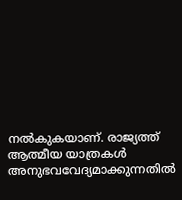നല്‍കുകയാണ്. രാജ്യത്ത് ആത്മീയ യാത്രകള്‍ അനുഭവവേദ്യമാക്കുന്നതില്‍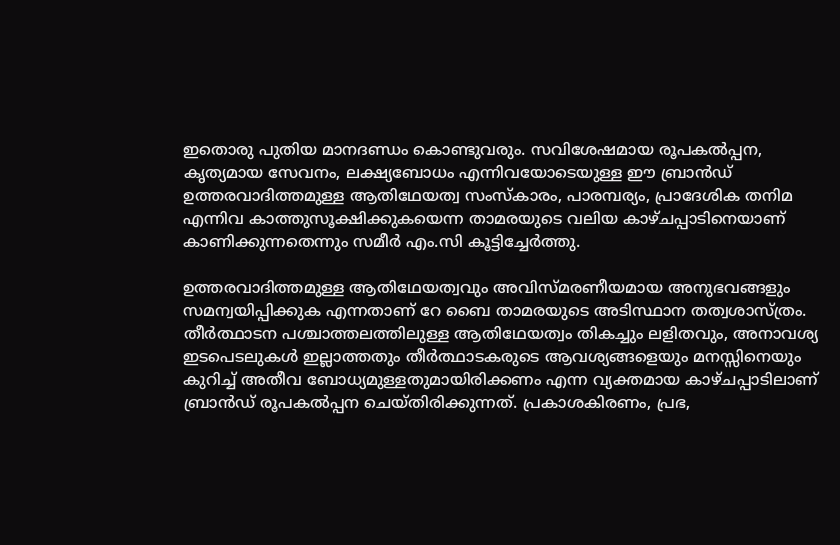ഇതൊരു പുതിയ മാനദണ്ഡം കൊണ്ടുവരും. സവിശേഷമായ രൂപകല്‍പ്പന, കൃത്യമായ സേവനം, ലക്ഷ്യബോധം എന്നിവയോടെയുള്ള ഈ ബ്രാന്‍ഡ് ഉത്തരവാദിത്തമുള്ള ആതിഥേയത്വ സംസ്കാരം, പാരമ്പര്യം, പ്രാദേശിക തനിമ എന്നിവ കാത്തുസൂക്ഷിക്കുകയെന്ന താമരയുടെ വലിയ കാഴ്ചപ്പാടിനെയാണ് കാണിക്കുന്നതെന്നും സമീര്‍ എം.സി കൂട്ടിച്ചേര്‍ത്തു.

ഉത്തരവാദിത്തമുള്ള ആതിഥേയത്വവും അവിസ്മരണീയമായ അനുഭവങ്ങളും സമന്വയിപ്പിക്കുക എന്നതാണ് റേ ബൈ താമരയുടെ അടിസ്ഥാന തത്വശാസ്ത്രം. തീര്‍ത്ഥാടന പശ്ചാത്തലത്തിലുള്ള ആതിഥേയത്വം തികച്ചും ലളിതവും, അനാവശ്യ ഇടപെടലുകള്‍ ഇല്ലാത്തതും തീര്‍ത്ഥാടകരുടെ ആവശ്യങ്ങളെയും മനസ്സിനെയും കുറിച്ച് അതീവ ബോധ്യമുള്ളതുമായിരിക്കണം എന്ന വ്യക്തമായ കാഴ്ചപ്പാടിലാണ് ബ്രാന്‍ഡ് രൂപകല്‍പ്പന ചെയ്തിരിക്കുന്നത്. പ്രകാശകിരണം, പ്രഭ,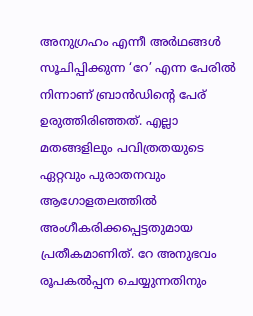അനുഗ്രഹം എന്നീ അര്‍ഥങ്ങള്‍ സൂചിപ്പിക്കുന്ന ‘റേ’ എന്ന പേരില്‍ നിന്നാണ് ബ്രാന്‍ഡിന്‍റെ പേര് ഉരുത്തിരിഞ്ഞത്. എല്ലാ മതങ്ങളിലും പവിത്രതയുടെ ഏറ്റവും പുരാതനവും ആഗോളതലത്തില്‍ അംഗീകരിക്കപ്പെട്ടതുമായ പ്രതീകമാണിത്. റേ അനുഭവം രൂപകല്‍പ്പന ചെയ്യുന്നതിനും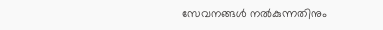സേവനങ്ങള്‍ നല്‍കുന്നതിനും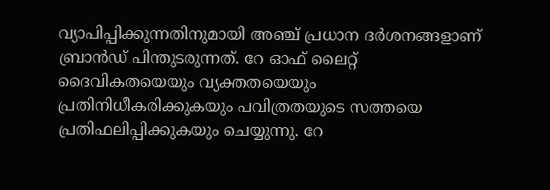വ്യാപിപ്പിക്കുന്നതിനുമായി അഞ്ച് പ്രധാന ദര്‍ശനങ്ങളാണ് ബ്രാന്‍ഡ് പിന്തുടരുന്നത്. റേ ഓഫ് ലൈറ്റ് ദൈവികതയെയും വ്യക്തതയെയും പ്രതിനിധീകരിക്കുകയും പവിത്രതയുടെ സത്തയെ പ്രതിഫലിപ്പിക്കുകയും ചെയ്യുന്നു. റേ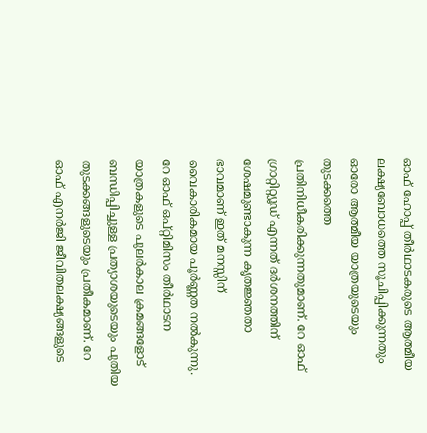ഓഫ് ഹോപ്പ് തീര്‍ഥാടകരുടെ ആത്മീയ ലക്ഷ്യബോധത്തെ സൂചിപ്പിക്കുന്നതും ഓരോ ആത്മീയ യാത്രയുടെയും തുടക്കത്തെ പ്രതിനിധീകരിക്കുന്നതുമാണ്. റേ ഓഫ് ഗ്രാറ്റിറ്റ്യൂഡ് എന്നത് ദര്‍ശനത്തിന് ശേഷമുണ്ടാകുന്ന കൃതജ്ഞതാ ഭാവമാണ് ഇത് മനസ്സിന് വൈകാരികമായ പൂര്‍ണ്ണത നല്‍കുന്നു. റേ ഓഫ് ഒപ്റ്റിമിസം തീര്‍ഥാടന യാത്രകളുടെ പുലര്‍കാല ക്രമങ്ങളോട് ബന്ധിപ്പിച്ചുള്ള പ്രത്യാശയുടെയും പുതിയ തുടക്കങ്ങളുടെയും പ്രതീകമാണ്. റേ ഓഫ് എനര്‍ജി ജീവിതലക്ഷ്യങ്ങളുടെ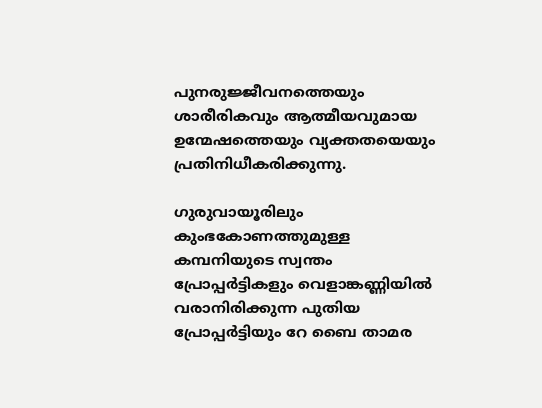പുനരുജ്ജീവനത്തെയും ശാരീരികവും ആത്മീയവുമായ ഉന്മേഷത്തെയും വ്യക്തതയെയും പ്രതിനിധീകരിക്കുന്നു.

ഗുരുവായൂരിലും കുംഭകോണത്തുമുള്ള കമ്പനിയുടെ സ്വന്തം പ്രോപ്പര്‍ട്ടികളും വെളാങ്കണ്ണിയില്‍ വരാനിരിക്കുന്ന പുതിയ പ്രോപ്പര്‍ട്ടിയും റേ ബൈ താമര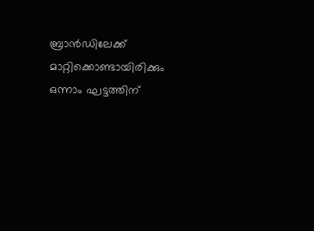ബ്രാന്‍ഡിലേക്ക് മാറ്റിക്കൊണ്ടായിരിക്കും ഒന്നാം ഘട്ടത്തിന്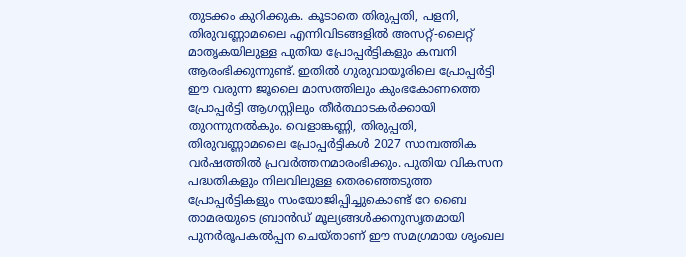തുടക്കം കുറിക്കുക. കൂടാതെ തിരുപ്പതി, പളനി, തിരുവണ്ണാമലൈ എന്നിവിടങ്ങളില്‍ അസറ്റ്-ലൈറ്റ് മാതൃകയിലുള്ള പുതിയ പ്രോപ്പര്‍ട്ടികളും കമ്പനി ആരംഭിക്കുന്നുണ്ട്. ഇതില്‍ ഗുരുവായൂരിലെ പ്രോപ്പര്‍ട്ടി ഈ വരുന്ന ജൂലൈ മാസത്തിലും കുംഭകോണത്തെ പ്രോപ്പര്‍ട്ടി ആഗസ്റ്റിലും തീര്‍ത്ഥാടകര്‍ക്കായി തുറന്നുനല്‍കും. വെളാങ്കണ്ണി, തിരുപ്പതി, തിരുവണ്ണാമലൈ പ്രോപ്പര്‍ട്ടികള്‍ 2027 സാമ്പത്തിക വര്‍ഷത്തില്‍ പ്രവര്‍ത്തനമാരംഭിക്കും. പുതിയ വികസന പദ്ധതികളും നിലവിലുള്ള തെരഞ്ഞെടുത്ത പ്രോപ്പര്‍ട്ടികളും സംയോജിപ്പിച്ചുകൊണ്ട് റേ ബൈ താമരയുടെ ബ്രാന്‍ഡ് മൂല്യങ്ങള്‍ക്കനുസൃതമായി പുനര്‍രൂപകല്‍പ്പന ചെയ്താണ് ഈ സമഗ്രമായ ശൃംഖല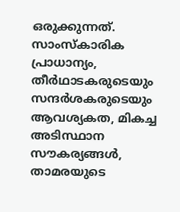ഒരുക്കുന്നത്. സാംസ്കാരിക പ്രാധാന്യം, തീര്‍ഥാടകരുടെയും സന്ദര്‍ശകരുടെയും ആവശ്യകത, മികച്ച അടിസ്ഥാന സൗകര്യങ്ങള്‍, താമരയുടെ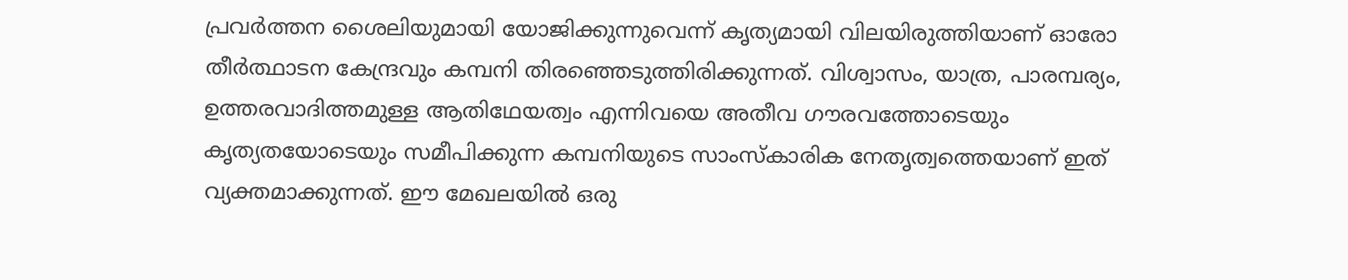പ്രവര്‍ത്തന ശൈലിയുമായി യോജിക്കുന്നുവെന്ന് കൃത്യമായി വിലയിരുത്തിയാണ് ഓരോ തീര്‍ത്ഥാടന കേന്ദ്രവും കമ്പനി തിരഞ്ഞെടുത്തിരിക്കുന്നത്. വിശ്വാസം, യാത്ര, പാരമ്പര്യം, ഉത്തരവാദിത്തമുള്ള ആതിഥേയത്വം എന്നിവയെ അതീവ ഗൗരവത്തോടെയും കൃത്യതയോടെയും സമീപിക്കുന്ന കമ്പനിയുടെ സാംസ്കാരിക നേതൃത്വത്തെയാണ് ഇത് വ്യക്തമാക്കുന്നത്. ഈ മേഖലയില്‍ ഒരു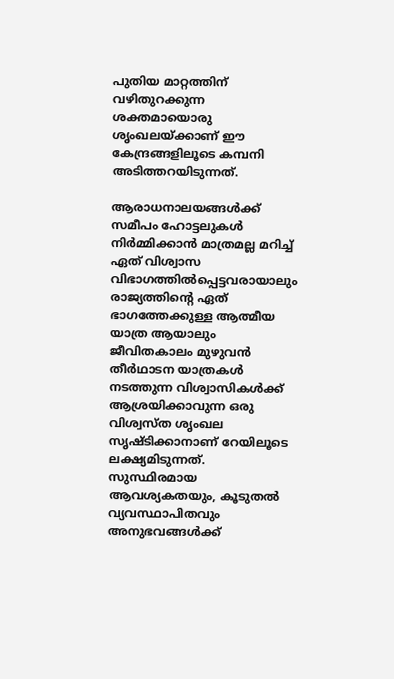പുതിയ മാറ്റത്തിന് വഴിതുറക്കുന്ന ശക്തമായൊരു ശൃംഖലയ്ക്കാണ് ഈ കേന്ദ്രങ്ങളിലൂടെ കമ്പനി അടിത്തറയിടുന്നത്.

ആരാധനാലയങ്ങള്‍ക്ക് സമീപം ഹോട്ടലുകള്‍ നിര്‍മ്മിക്കാന്‍ മാത്രമല്ല മറിച്ച് ഏത് വിശ്വാസ വിഭാഗത്തില്‍പ്പെട്ടവരായാലും രാജ്യത്തിന്‍റെ ഏത് ഭാഗത്തേക്കുള്ള ആത്മീയ യാത്ര ആയാലും ജീവിതകാലം മുഴുവന്‍ തീര്‍ഥാടന യാത്രകള്‍ നടത്തുന്ന വിശ്വാസികള്‍ക്ക് ആശ്രയിക്കാവുന്ന ഒരു വിശ്വസ്ത ശൃംഖല സൃഷ്ടിക്കാനാണ് റേയിലൂടെ ലക്ഷ്യമിടുന്നത്. സുസ്ഥിരമായ ആവശ്യകതയും, കൂടുതല്‍ വ്യവസ്ഥാപിതവും അനുഭവങ്ങള്‍ക്ക്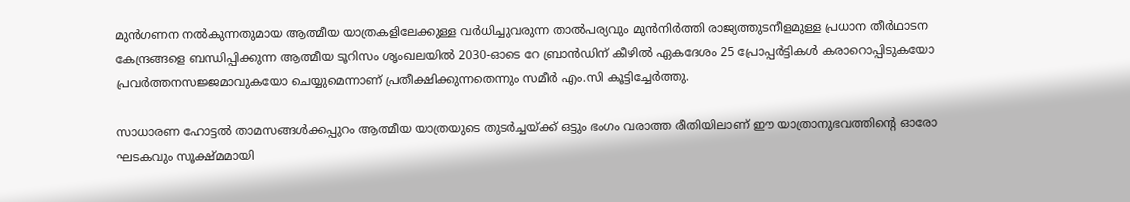മുന്‍ഗണന നല്‍കുന്നതുമായ ആത്മീയ യാത്രകളിലേക്കുള്ള വര്‍ധിച്ചുവരുന്ന താല്‍പര്യവും മുന്‍നിര്‍ത്തി രാജ്യത്തുടനീളമുള്ള പ്രധാന തീര്‍ഥാടന കേന്ദ്രങ്ങളെ ബന്ധിപ്പിക്കുന്ന ആത്മീയ ടൂറിസം ശൃംഖലയില്‍ 2030-ഓടെ റേ ബ്രാന്‍ഡിന് കീഴില്‍ ഏകദേശം 25 പ്രോപ്പര്‍ട്ടികള്‍ കരാറൊപ്പിടുകയോ പ്രവര്‍ത്തനസജ്ജമാവുകയോ ചെയ്യുമെന്നാണ് പ്രതീക്ഷിക്കുന്നതെന്നും സമീര്‍ എം.സി കൂട്ടിച്ചേര്‍ത്തു.

സാധാരണ ഹോട്ടല്‍ താമസങ്ങള്‍ക്കപ്പുറം ആത്മീയ യാത്രയുടെ തുടര്‍ച്ചയ്ക്ക് ഒട്ടും ഭംഗം വരാത്ത രീതിയിലാണ് ഈ യാത്രാനുഭവത്തിന്‍റെ ഓരോ ഘടകവും സൂക്ഷ്മമായി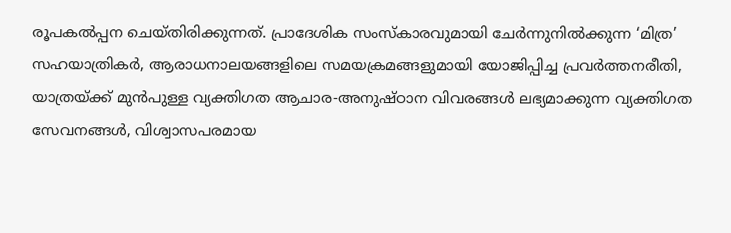രൂപകല്‍പ്പന ചെയ്തിരിക്കുന്നത്. പ്രാദേശിക സംസ്കാരവുമായി ചേര്‍ന്നുനില്‍ക്കുന്ന ‘മിത്ര’ സഹയാത്രികര്‍, ആരാധനാലയങ്ങളിലെ സമയക്രമങ്ങളുമായി യോജിപ്പിച്ച പ്രവര്‍ത്തനരീതി, യാത്രയ്ക്ക് മുന്‍പുള്ള വ്യക്തിഗത ആചാര-അനുഷ്ഠാന വിവരങ്ങള്‍ ലഭ്യമാക്കുന്ന വ്യക്തിഗത സേവനങ്ങള്‍, വിശ്വാസപരമായ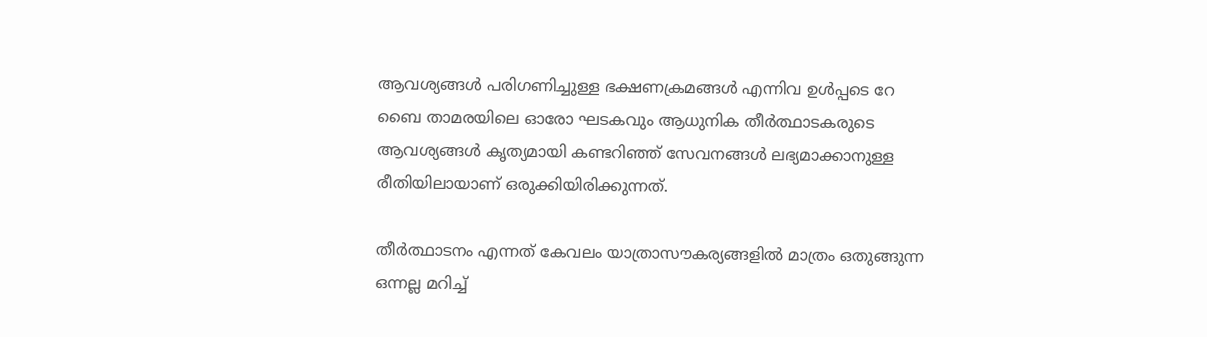ആവശ്യങ്ങള്‍ പരിഗണിച്ചുള്ള ഭക്ഷണക്രമങ്ങള്‍ എന്നിവ ഉള്‍പ്പടെ റേ ബൈ താമരയിലെ ഓരോ ഘടകവും ആധുനിക തീര്‍ത്ഥാടകരുടെ ആവശ്യങ്ങള്‍ കൃത്യമായി കണ്ടറിഞ്ഞ് സേവനങ്ങള്‍ ലഭ്യമാക്കാനുള്ള രീതിയിലായാണ് ഒരുക്കിയിരിക്കുന്നത്.

തീര്‍ത്ഥാടനം എന്നത് കേവലം യാത്രാസൗകര്യങ്ങളില്‍ മാത്രം ഒതുങ്ങുന്ന ഒന്നല്ല മറിച്ച്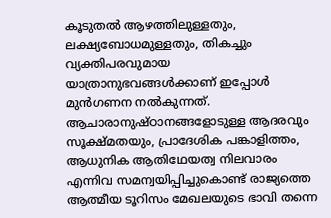കൂടുതല്‍ ആഴത്തിലുള്ളതും, ലക്ഷ്യബോധമുള്ളതും, തികച്ചും വ്യക്തിപരവുമായ യാത്രാനുഭവങ്ങള്‍ക്കാണ് ഇപ്പോള്‍ മുന്‍ഗണന നല്‍കുന്നത്. ആചാരാനുഷ്ഠാനങ്ങളോടുള്ള ആദരവും സൂക്ഷ്മതയും, പ്രാദേശിക പങ്കാളിത്തം, ആധുനിക ആതിഥേയത്വ നിലവാരം എന്നിവ സമന്വയിപ്പിച്ചുകൊണ്ട് രാജ്യത്തെ ആത്മീയ ടൂറിസം മേഖലയുടെ ഭാവി തന്നെ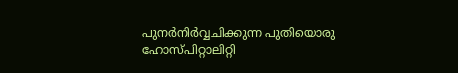പുനര്‍നിര്‍വ്വചിക്കുന്ന പുതിയൊരു ഹോസ്പിറ്റാലിറ്റി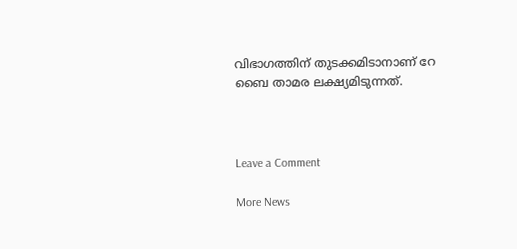വിഭാഗത്തിന് തുടക്കമിടാനാണ് റേ ബൈ താമര ലക്ഷ്യമിടുന്നത്.



Leave a Comment

More News